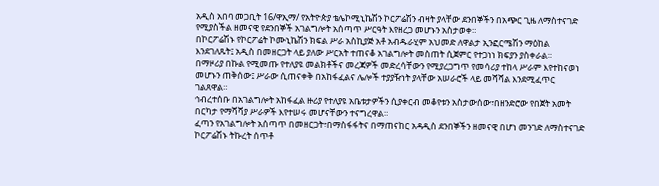አዲስ አበባ መጋቢት 16/ዋኢማ/ የአትዮጵያ ቴሌኮሚኒኬሽን ኮርፖሬሽን ብዛት ያላቸው ደንበኞችን በአጭር ጊዜ ለማስተናገድ የሚያስችል ዘመናዊ የደንበኞች አገልግሎት አሰጣጥ ሥርዓት እየዘረጋ መሆኑን አስታወቀ።
በኮርፖሬሽኑ የኮርፖሬት ኮሙኒኬሽን ክፍል ሥራ አስኪያጅ አቶ አብዱራሂም አህመድ ለዋልታ ኢንፎርሜሽን ማዕከል እንደገለጹት፤ አዲስ በመዘርጋት ላይ ያለው ሥርአት ተጠናቆ አገልግሎት መስጠት ሲጀምር የተጋነነ ክፍያን ያስቀራል።
በማዞሪያ በኩል የሚመጡ የተለያዩ መልክቶችና መረጃዎች መድረሳቸውን የሚያረጋግጥ የመሳሪያ ተከላ ሥራም እየተከናወነ መሆኑን ጠቅሰው፤ ሥራው ሲጠናቀቅ በአከፋፈልና ሌሎች ተያያዥነት ያላቸው አሠራሮች ላይ መሻሻል እንደሚፈጥር ገልጸዋል።
ኅብረተሰቡ በአገልግሎት አከፋፈል ዙሪያ የተለያዩ አቤቱታዎችን ሲያቀርብ መቆየቱን አስታውሰው፣በዘንድሮው የበጀት አመት በርካታ የማሻሻያ ሥራዎች እየተሠሩ መሆናቸውን ተናግረዋል።
ፈጣን የአገልግሎት አሰጣጥ በመዘርጋት፣በማስፋፋትና በማጠናከር አዳዲስ ደንበኞችን ዘመናዊ በሆነ መንገድ ለማስተናገድ ኮርፖሬሽኑ ትኩረት ሰጥቶ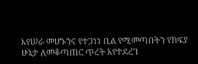እየሠራ መሆኑንና የተጋነነ ቢል የሚመጣበትን የክፍያ ሁኔታ ለመቆጣጠር ጥረት እየተደረገ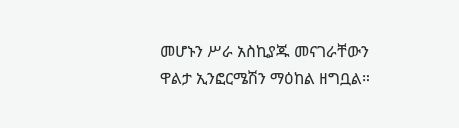መሆኑን ሥራ አስኪያጁ መናገራቸውን ዋልታ ኢንፎርሜሽን ማዕከል ዘግቧል።